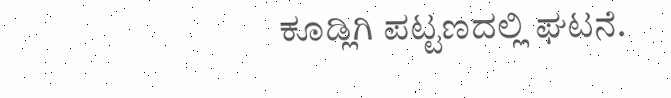ಕೂಡ್ಲಿಗಿ ಪಟ್ಟಣದಲ್ಲಿ ಘಟನೆ.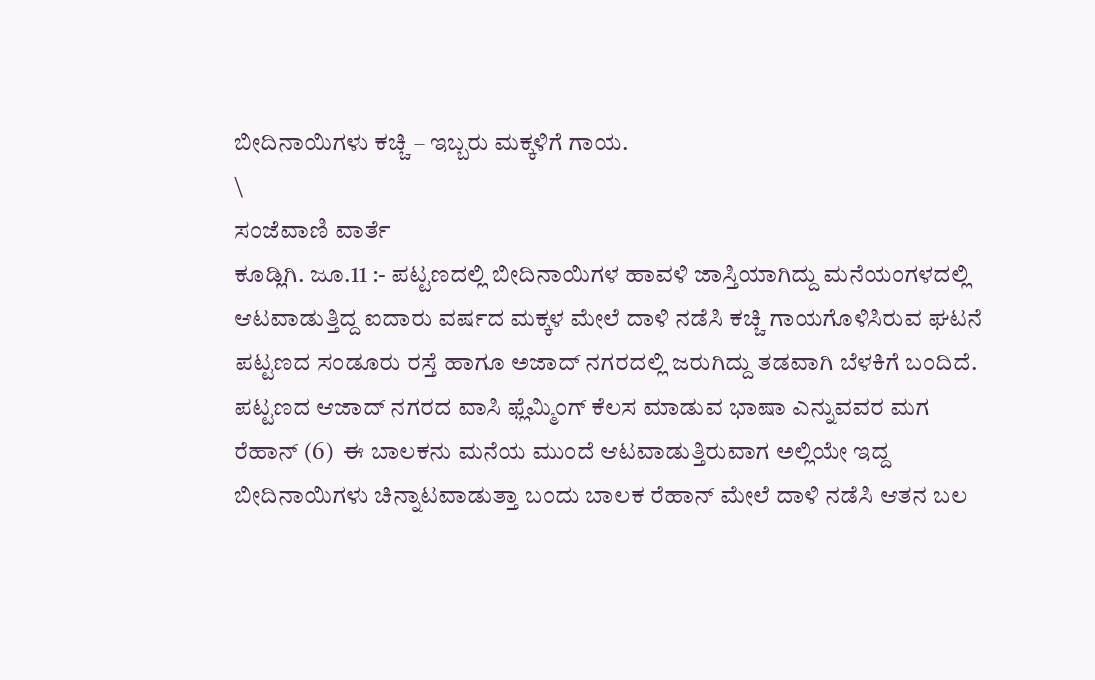ಬೀದಿನಾಯಿಗಳು ಕಚ್ಚಿ – ಇಬ್ಬರು ಮಕ್ಕಳಿಗೆ ಗಾಯ.
\
ಸಂಜೆವಾಣಿ ವಾರ್ತೆ
ಕೂಡ್ಲಿಗಿ. ಜೂ.11 :- ಪಟ್ಟಣದಲ್ಲಿ ಬೀದಿನಾಯಿಗಳ ಹಾವಳಿ ಜಾಸ್ತಿಯಾಗಿದ್ದು ಮನೆಯಂಗಳದಲ್ಲಿ ಆಟವಾಡುತ್ತಿದ್ದ ಐದಾರು ವರ್ಷದ ಮಕ್ಕಳ ಮೇಲೆ ದಾಳಿ ನಡೆಸಿ ಕಚ್ಚಿ ಗಾಯಗೊಳಿಸಿರುವ ಘಟನೆ ಪಟ್ಟಣದ ಸಂಡೂರು ರಸ್ತೆ ಹಾಗೂ ಅಜಾದ್ ನಗರದಲ್ಲಿ ಜರುಗಿದ್ದು ತಡವಾಗಿ ಬೆಳಕಿಗೆ ಬಂದಿದೆ.
ಪಟ್ಟಣದ ಆಜಾದ್ ನಗರದ ವಾಸಿ ಫ್ಲೆಮ್ಮಿಂಗ್ ಕೆಲಸ ಮಾಡುವ ಭಾಷಾ ಎನ್ನುವವರ ಮಗ ರೆಹಾನ್ (6)  ಈ ಬಾಲಕನು ಮನೆಯ ಮುಂದೆ ಆಟವಾಡುತ್ತಿರುವಾಗ ಅಲ್ಲಿಯೇ ಇದ್ದ ಬೀದಿನಾಯಿಗಳು ಚಿನ್ನಾಟವಾಡುತ್ತಾ ಬಂದು ಬಾಲಕ ರೆಹಾನ್ ಮೇಲೆ ದಾಳಿ ನಡೆಸಿ ಆತನ ಬಲ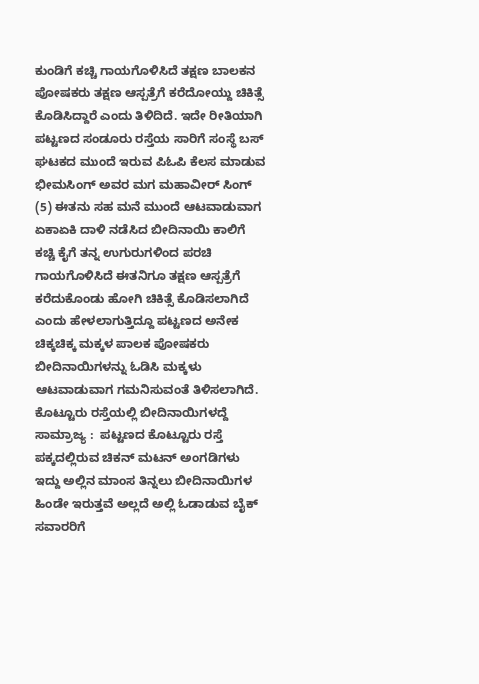ಕುಂಡಿಗೆ ಕಚ್ಚಿ ಗಾಯಗೊಳಿಸಿದೆ ತಕ್ಷಣ ಬಾಲಕನ ಪೋಷಕರು ತಕ್ಷಣ ಆಸ್ಪತ್ರೆಗೆ ಕರೆದೋಯ್ದು ಚಿಕಿತ್ಸೆ ಕೊಡಿಸಿದ್ದಾರೆ ಎಂದು ತಿಳಿದಿದೆ. ಇದೇ ರೀತಿಯಾಗಿ ಪಟ್ಟಣದ ಸಂಡೂರು ರಸ್ತೆಯ ಸಾರಿಗೆ ಸಂಸ್ಥೆ ಬಸ್  ಘಟಕದ ಮುಂದೆ ಇರುವ ಪಿಓಪಿ ಕೆಲಸ ಮಾಡುವ ಭೀಮಸಿಂಗ್ ಅವರ ಮಗ ಮಹಾವೀರ್ ಸಿಂಗ್ (5) ಈತನು ಸಹ ಮನೆ ಮುಂದೆ ಆಟವಾಡುವಾಗ ಏಕಾಏಕಿ ದಾಳಿ ನಡೆಸಿದ ಬೀದಿನಾಯಿ ಕಾಲಿಗೆ ಕಚ್ಚಿ ಕೈಗೆ ತನ್ನ ಉಗುರುಗಳಿಂದ ಪರಚಿ ಗಾಯಗೊಳಿಸಿದೆ ಈತನಿಗೂ ತಕ್ಷಣ ಆಸ್ಪತ್ರೆಗೆ ಕರೆದುಕೊಂಡು ಹೋಗಿ ಚಿಕಿತ್ಸೆ ಕೊಡಿಸಲಾಗಿದೆ ಎಂದು ಹೇಳಲಾಗುತ್ತಿದ್ದೂ ಪಟ್ಟಣದ ಅನೇಕ ಚಿಕ್ಕಚಿಕ್ಕ ಮಕ್ಕಳ ಪಾಲಕ ಪೋಷಕರು ಬೀದಿನಾಯಿಗಳನ್ನು ಓಡಿಸಿ ಮಕ್ಕಳು ಆಟವಾಡುವಾಗ ಗಮನಿಸುವಂತೆ ತಿಳಿಸಲಾಗಿದೆ.
ಕೊಟ್ಟೂರು ರಸ್ತೆಯಲ್ಲಿ ಬೀದಿನಾಯಿಗಳದ್ದೆ  ಸಾಮ್ರಾಜ್ಯ :  ಪಟ್ಟಣದ ಕೊಟ್ಟೂರು ರಸ್ತೆ ಪಕ್ಕದಲ್ಲಿರುವ ಚಿಕನ್ ಮಟನ್ ಅಂಗಡಿಗಳು ಇದ್ದು ಅಲ್ಲಿನ ಮಾಂಸ ತಿನ್ನಲು ಬೀದಿನಾಯಿಗಳ ಹಿಂಡೇ ಇರುತ್ತವೆ ಅಲ್ಲದೆ ಅಲ್ಲಿ ಓಡಾಡುವ ಬೈಕ್ ಸವಾರರಿಗೆ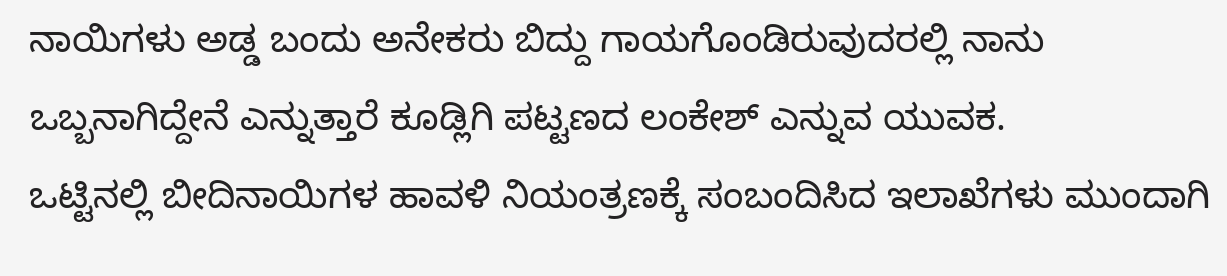ನಾಯಿಗಳು ಅಡ್ಡ ಬಂದು ಅನೇಕರು ಬಿದ್ದು ಗಾಯಗೊಂಡಿರುವುದರಲ್ಲಿ ನಾನು ಒಬ್ಬನಾಗಿದ್ದೇನೆ ಎನ್ನುತ್ತಾರೆ ಕೂಡ್ಲಿಗಿ ಪಟ್ಟಣದ ಲಂಕೇಶ್ ಎನ್ನುವ ಯುವಕ.
ಒಟ್ಟಿನಲ್ಲಿ ಬೀದಿನಾಯಿಗಳ ಹಾವಳಿ ನಿಯಂತ್ರಣಕ್ಕೆ ಸಂಬಂದಿಸಿದ ಇಲಾಖೆಗಳು ಮುಂದಾಗಿ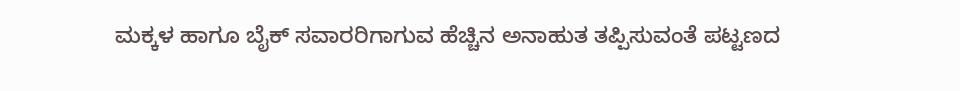ಮಕ್ಕಳ ಹಾಗೂ ಬೈಕ್ ಸವಾರರಿಗಾಗುವ ಹೆಚ್ಚಿನ ಅನಾಹುತ ತಪ್ಪಿಸುವಂತೆ ಪಟ್ಟಣದ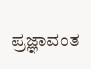ಪ್ರಜ್ಞಾವಂತ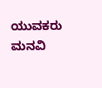ಯುವಕರು ಮನವಿ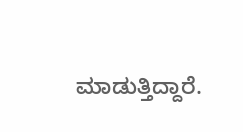ಮಾಡುತ್ತಿದ್ದಾರೆ.